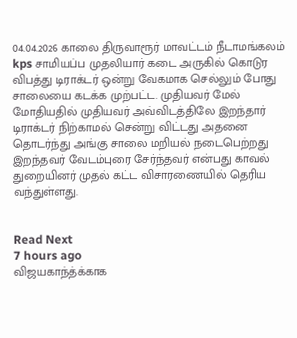04.04.2026 காலை திருவாரூர் மாவட்டம் நீடாமங்கலம் kps சாமியப்ப முதலியார் கடை அருகில் கொடுர விபத்து டிராக்டர் ஒன்று வேகமாக செல்லும் போது சாலையை கடக்க முற்பட்ட. முதியவர் மேல் மோதியதில் முதியவர் அவ்விடத்திலே இறந்தார் டிராக்டர் நிற்காமல் சென்று விட்டது அதனை தொடர்ந்து அங்கு சாலை மறியல் நடைபெற்றது இறந்தவர் வேடம்புரை சேர்ந்தவர் என்பது காவல் துறையினர் முதல் கட்ட விசாரணையில் தெரிய வந்துள்ளது.


Read Next
7 hours ago
விஜயகாந்த்க்காக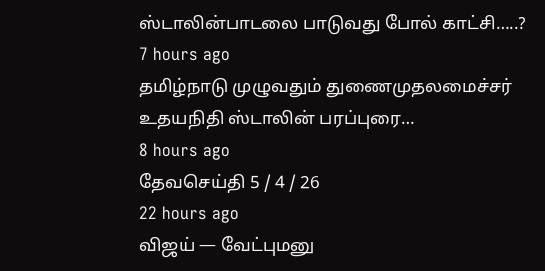ஸ்டாலின்பாடலை பாடுவது போல் காட்சி…..?
7 hours ago
தமிழ்நாடு முழுவதும் துணைமுதலமைச்சர் உதயநிதி ஸ்டாலின் பரப்புரை…
8 hours ago
தேவசெய்தி 5 / 4 / 26
22 hours ago
விஜய் — வேட்புமனு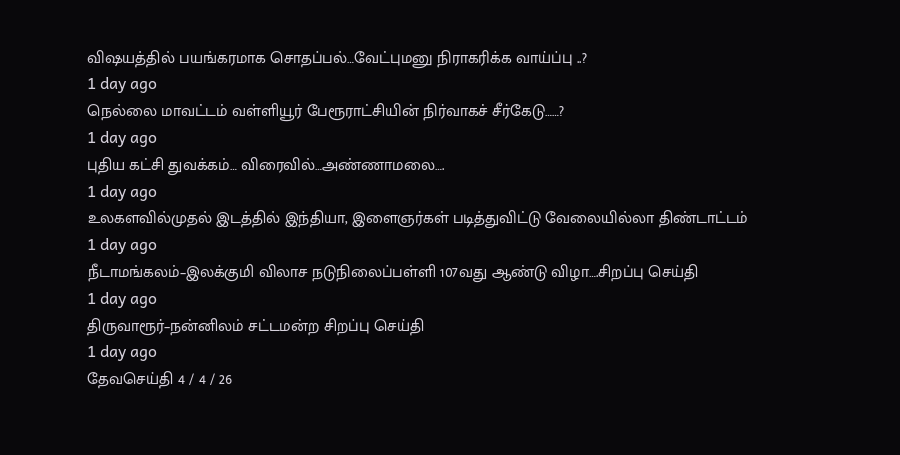விஷயத்தில் பயங்கரமாக சொதப்பல்…வேட்புமனு நிராகரிக்க வாய்ப்பு ..?
1 day ago
நெல்லை மாவட்டம் வள்ளியூர் பேரூராட்சியின் நிர்வாகச் சீர்கேடு……?
1 day ago
புதிய கட்சி துவக்கம்… விரைவில்…அண்ணாமலை….
1 day ago
உலகளவில்முதல் இடத்தில் இந்தியா, இளைஞர்கள் படித்துவிட்டு வேலையில்லா திண்டாட்டம்
1 day ago
நீடாமங்கலம்–இலக்குமி விலாச நடுநிலைப்பள்ளி 107வது ஆண்டு விழா….சிறப்பு செய்தி
1 day ago
திருவாரூர்–நன்னிலம் சட்டமன்ற சிறப்பு செய்தி
1 day ago
தேவசெய்தி 4 / 4 / 26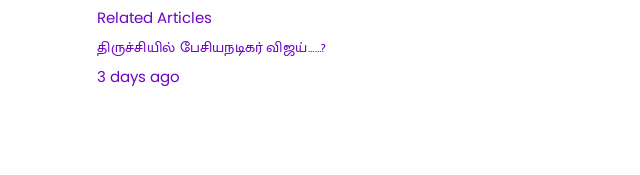Related Articles
திருச்சியில் பேசியநடிகர் விஜய்……?
3 days ago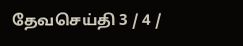தேவசெய்தி 3 / 4 /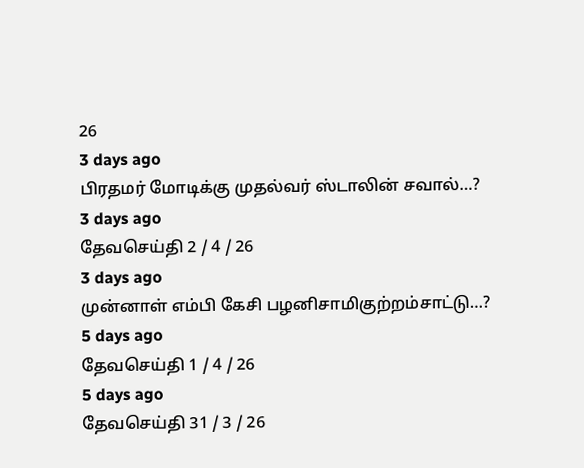26
3 days ago
பிரதமர் மோடிக்கு முதல்வர் ஸ்டாலின் சவால்…?
3 days ago
தேவசெய்தி 2 / 4 / 26
3 days ago
முன்னாள் எம்பி கேசி பழனிசாமிகுற்றம்சாட்டு…?
5 days ago
தேவசெய்தி 1 / 4 / 26
5 days ago
தேவசெய்தி 31 / 3 / 26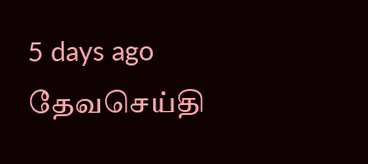5 days ago
தேவசெய்தி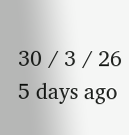30 / 3 / 26
5 days ago